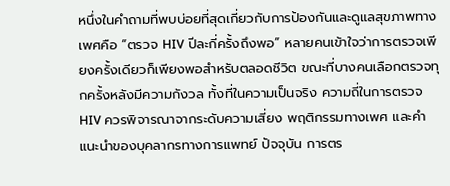หนึ่งในคำถามที่พบบ่อยที่สุดเกี่ยวกับการป้องกันและดูแลสุขภาพทางเพศคือ “ตรวจ HIV ปีละกี่ครั้งถึงพอ” หลายคนเข้าใจว่าการตรวจเพียงครั้งเดียวก็เพียงพอสำหรับตลอดชีวิต ขณะที่บางคนเลือกตรวจทุกครั้งหลังมีความกังวล ทั้งที่ในความเป็นจริง ความถี่ในการตรวจ HIV ควรพิจารณาจากระดับความเสี่ยง พฤติกรรมทางเพศ และคำแนะนำของบุคลากรทางการแพทย์ ปัจจุบัน การตร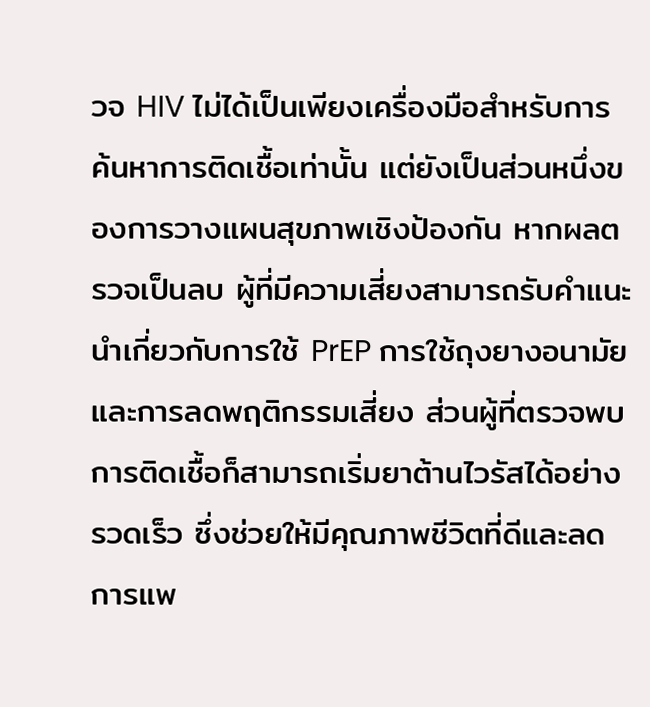วจ HIV ไม่ได้เป็นเพียงเครื่องมือสำหรับการค้นหาการติดเชื้อเท่านั้น แต่ยังเป็นส่วนหนึ่งของการวางแผนสุขภาพเชิงป้องกัน หากผลตรวจเป็นลบ ผู้ที่มีความเสี่ยงสามารถรับคำแนะนำเกี่ยวกับการใช้ PrEP การใช้ถุงยางอนามัย และการลดพฤติกรรมเสี่ยง ส่วนผู้ที่ตรวจพบการติดเชื้อก็สามารถเริ่มยาต้านไวรัสได้อย่างรวดเร็ว ซึ่งช่วยให้มีคุณภาพชีวิตที่ดีและลดการแพ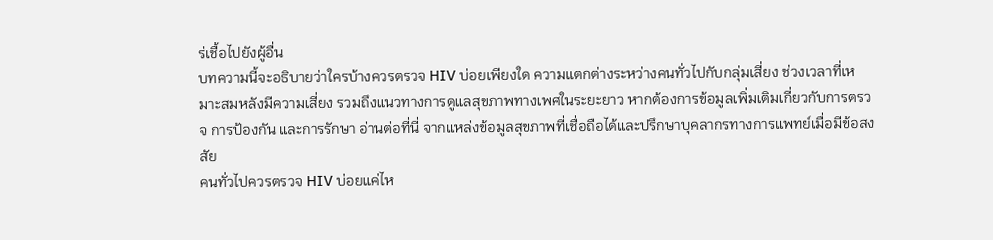ร่เชื้อไปยังผู้อื่น
บทความนี้จะอธิบายว่าใครบ้างควรตรวจ HIV บ่อยเพียงใด ความแตกต่างระหว่างคนทั่วไปกับกลุ่มเสี่ยง ช่วงเวลาที่เหมาะสมหลังมีความเสี่ยง รวมถึงแนวทางการดูแลสุขภาพทางเพศในระยะยาว หากต้องการข้อมูลเพิ่มเติมเกี่ยวกับการตรวจ การป้องกัน และการรักษา อ่านต่อที่นี่ จากแหล่งข้อมูลสุขภาพที่เชื่อถือได้และปรึกษาบุคลากรทางการแพทย์เมื่อมีข้อสงสัย
คนทั่วไปควรตรวจ HIV บ่อยแค่ไห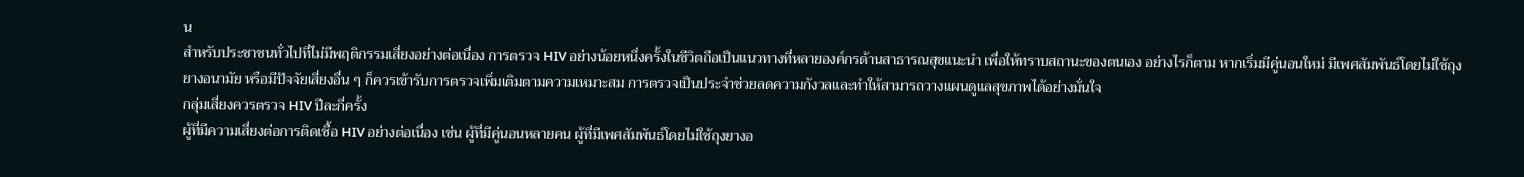น
สำหรับประชาชนทั่วไปที่ไม่มีพฤติกรรมเสี่ยงอย่างต่อเนื่อง การตรวจ HIV อย่างน้อยหนึ่งครั้งในชีวิตถือเป็นแนวทางที่หลายองค์กรด้านสาธารณสุขแนะนำ เพื่อให้ทราบสถานะของตนเอง อย่างไรก็ตาม หากเริ่มมีคู่นอนใหม่ มีเพศสัมพันธ์โดยไม่ใช้ถุงยางอนามัย หรือมีปัจจัยเสี่ยงอื่น ๆ ก็ควรเข้ารับการตรวจเพิ่มเติมตามความเหมาะสม การตรวจเป็นประจำช่วยลดความกังวลและทำให้สามารถวางแผนดูแลสุขภาพได้อย่างมั่นใจ
กลุ่มเสี่ยงควรตรวจ HIV ปีละกี่ครั้ง
ผู้ที่มีความเสี่ยงต่อการติดเชื้อ HIV อย่างต่อเนื่อง เช่น ผู้ที่มีคู่นอนหลายคน ผู้ที่มีเพศสัมพันธ์โดยไม่ใช้ถุงยางอ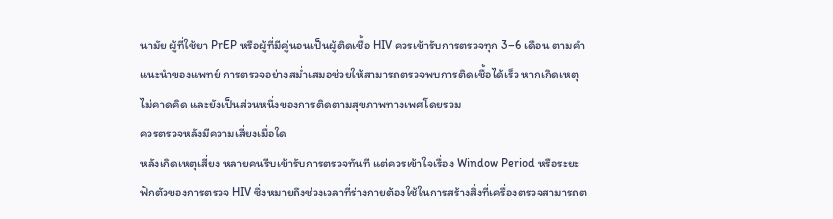นามัย ผู้ที่ใช้ยา PrEP หรือผู้ที่มีคู่นอนเป็นผู้ติดเชื้อ HIV ควรเข้ารับการตรวจทุก 3–6 เดือน ตามคำแนะนำของแพทย์ การตรวจอย่างสม่ำเสมอช่วยให้สามารถตรวจพบการติดเชื้อได้เร็ว หากเกิดเหตุไม่คาดคิด และยังเป็นส่วนหนึ่งของการติดตามสุขภาพทางเพศโดยรวม
ควรตรวจหลังมีความเสี่ยงเมื่อใด
หลังเกิดเหตุเสี่ยง หลายคนรีบเข้ารับการตรวจทันที แต่ควรเข้าใจเรื่อง Window Period หรือระยะฟักตัวของการตรวจ HIV ซึ่งหมายถึงช่วงเวลาที่ร่างกายต้องใช้ในการสร้างสิ่งที่เครื่องตรวจสามารถต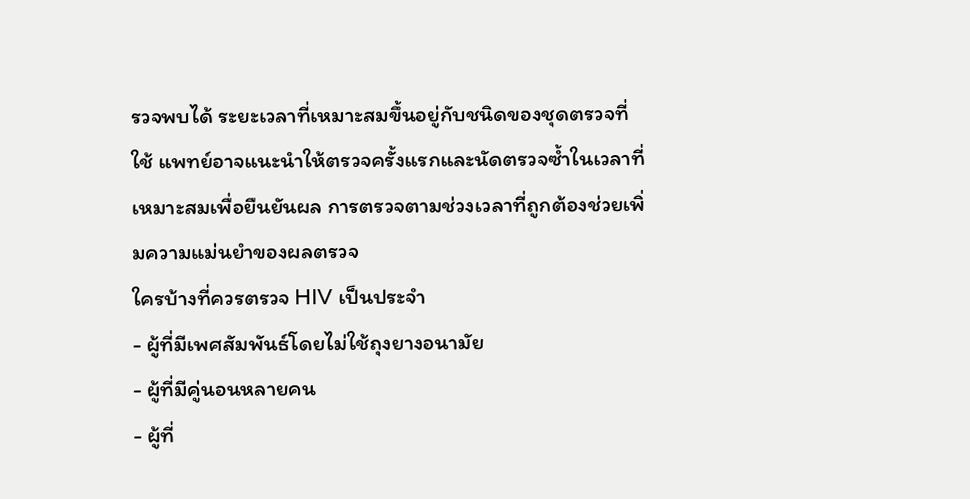รวจพบได้ ระยะเวลาที่เหมาะสมขึ้นอยู่กับชนิดของชุดตรวจที่ใช้ แพทย์อาจแนะนำให้ตรวจครั้งแรกและนัดตรวจซ้ำในเวลาที่เหมาะสมเพื่อยืนยันผล การตรวจตามช่วงเวลาที่ถูกต้องช่วยเพิ่มความแม่นยำของผลตรวจ
ใครบ้างที่ควรตรวจ HIV เป็นประจำ
- ผู้ที่มีเพศสัมพันธ์โดยไม่ใช้ถุงยางอนามัย
- ผู้ที่มีคู่นอนหลายคน
- ผู้ที่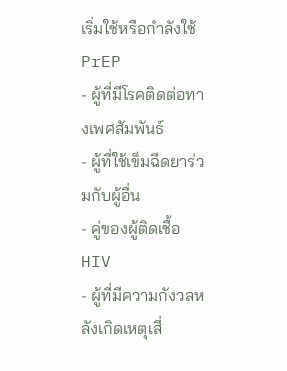เริ่มใช้หรือกำลังใช้ PrEP
- ผู้ที่มีโรคติดต่อทางเพศสัมพันธ์
- ผู้ที่ใช้เข็มฉีดยาร่วมกับผู้อื่น
- คู่ของผู้ติดเชื้อ HIV
- ผู้ที่มีความกังวลหลังเกิดเหตุเสี่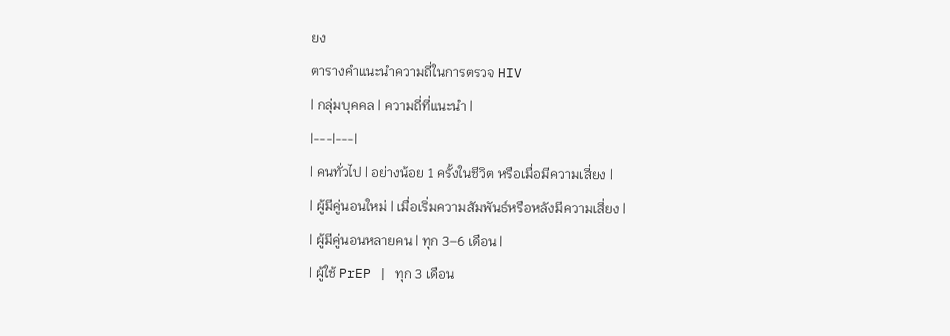ยง
ตารางคำแนะนำความถี่ในการตรวจ HIV
| กลุ่มบุคคล | ความถี่ที่แนะนำ |
|---|---|
| คนทั่วไป | อย่างน้อย 1 ครั้งในชีวิต หรือเมื่อมีความเสี่ยง |
| ผู้มีคู่นอนใหม่ | เมื่อเริ่มความสัมพันธ์หรือหลังมีความเสี่ยง |
| ผู้มีคู่นอนหลายคน | ทุก 3–6 เดือน |
| ผู้ใช้ PrEP | ทุก 3 เดือน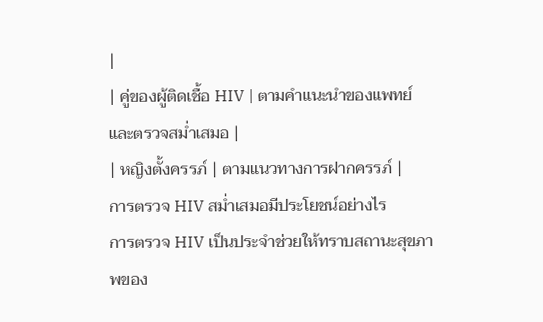|
| คู่ของผู้ติดเชื้อ HIV | ตามคำแนะนำของแพทย์ และตรวจสม่ำเสมอ |
| หญิงตั้งครรภ์ | ตามแนวทางการฝากครรภ์ |
การตรวจ HIV สม่ำเสมอมีประโยชน์อย่างไร
การตรวจ HIV เป็นประจำช่วยให้ทราบสถานะสุขภาพของ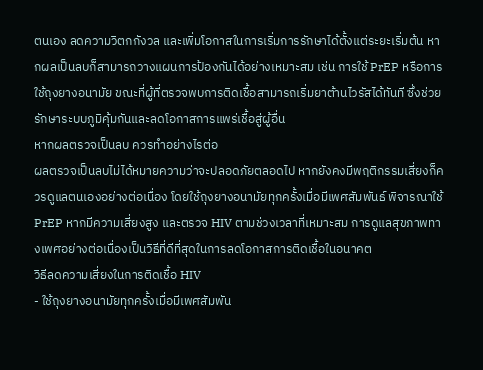ตนเอง ลดความวิตกกังวล และเพิ่มโอกาสในการเริ่มการรักษาได้ตั้งแต่ระยะเริ่มต้น หากผลเป็นลบก็สามารถวางแผนการป้องกันได้อย่างเหมาะสม เช่น การใช้ PrEP หรือการใช้ถุงยางอนามัย ขณะที่ผู้ที่ตรวจพบการติดเชื้อสามารถเริ่มยาต้านไวรัสได้ทันที ซึ่งช่วยรักษาระบบภูมิคุ้มกันและลดโอกาสการแพร่เชื้อสู่ผู้อื่น
หากผลตรวจเป็นลบ ควรทำอย่างไรต่อ
ผลตรวจเป็นลบไม่ได้หมายความว่าจะปลอดภัยตลอดไป หากยังคงมีพฤติกรรมเสี่ยงก็ควรดูแลตนเองอย่างต่อเนื่อง โดยใช้ถุงยางอนามัยทุกครั้งเมื่อมีเพศสัมพันธ์ พิจารณาใช้ PrEP หากมีความเสี่ยงสูง และตรวจ HIV ตามช่วงเวลาที่เหมาะสม การดูแลสุขภาพทางเพศอย่างต่อเนื่องเป็นวิธีที่ดีที่สุดในการลดโอกาสการติดเชื้อในอนาคต
วิธีลดความเสี่ยงในการติดเชื้อ HIV
- ใช้ถุงยางอนามัยทุกครั้งเมื่อมีเพศสัมพัน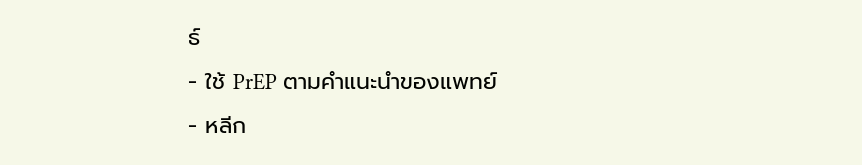ธ์
- ใช้ PrEP ตามคำแนะนำของแพทย์
- หลีก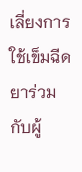เลี่ยงการใช้เข็มฉีดยาร่วมกับผู้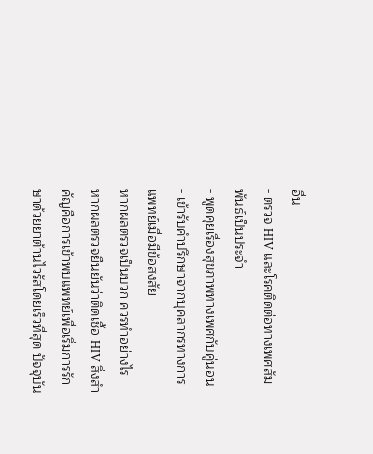อื่น
- ตรวจ HIV และโรคติดต่อทางเพศสัมพันธ์เป็นประจำ
- พูดคุยเรื่องสุขภาพทางเพศกับคู่นอน
- เข้ารับคำปรึกษาจากบุคลากรทางการแพทย์เมื่อมีข้อสงสัย
หากผลตรวจเป็นบวก ควรทำอย่างไร
หากผลตรวจยืนยันว่าติดเชื้อ HIV สิ่งสำคัญคือการเข้าพบแพทย์เพื่อเริ่มการรักษาด้วยยาต้านไวรัสโดยเร็วที่สุด ปัจจุบัน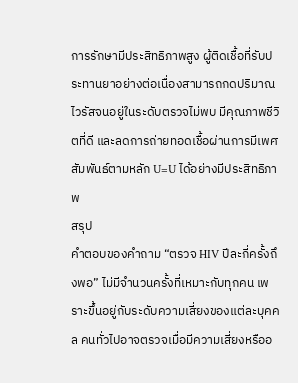การรักษามีประสิทธิภาพสูง ผู้ติดเชื้อที่รับประทานยาอย่างต่อเนื่องสามารถกดปริมาณไวรัสจนอยู่ในระดับตรวจไม่พบ มีคุณภาพชีวิตที่ดี และลดการถ่ายทอดเชื้อผ่านการมีเพศสัมพันธ์ตามหลัก U=U ได้อย่างมีประสิทธิภาพ
สรุป
คำตอบของคำถาม “ตรวจ HIV ปีละกี่ครั้งถึงพอ” ไม่มีจำนวนครั้งที่เหมาะกับทุกคน เพราะขึ้นอยู่กับระดับความเสี่ยงของแต่ละบุคคล คนทั่วไปอาจตรวจเมื่อมีความเสี่ยงหรืออ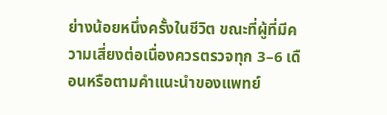ย่างน้อยหนึ่งครั้งในชีวิต ขณะที่ผู้ที่มีความเสี่ยงต่อเนื่องควรตรวจทุก 3–6 เดือนหรือตามคำแนะนำของแพทย์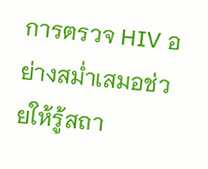การตรวจ HIV อย่างสม่ำเสมอช่วยให้รู้สถา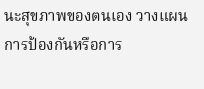นะสุขภาพของตนเอง วางแผนการป้องกันหรือการ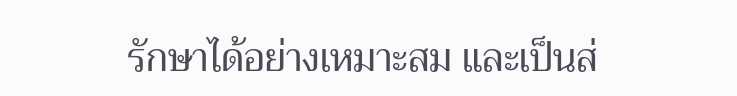รักษาได้อย่างเหมาะสม และเป็นส่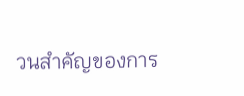วนสำคัญของการ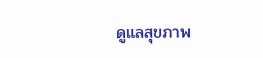ดูแลสุขภาพ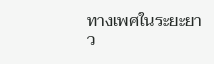ทางเพศในระยะยาว